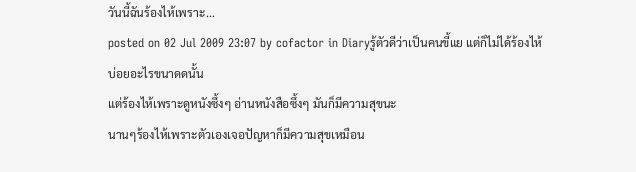วันนี้ฉันร้องไห้เพราะ...
posted on 02 Jul 2009 23:07 by cofactor in Diaryรู้ตัวดีว่าเป็นคนขี้แย แต่ก็ไม่ได้ร้องไห้บ่อยอะไรขนาดดนั้น
แต่ร้องไห้เพราะดูหนังซึ้งๆ อ่านหนังสือซึ้งๆ มันก็มีความสุขนะ
นานๆร้องไห้เพราะตัวเองเจอปัญหาก็มีความสุขเหมือน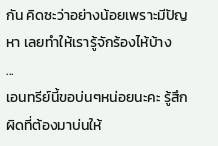กัน คิดซะว่าอย่างน้อยเพราะมีปัญหา เลยทำให้เรารู้จักร้องไห้บ้าง
...
เอนทรีย์นี้ขอบ่นๆหน่อยนะคะ รู้สึกผิดที่ต้องมาบ่นให้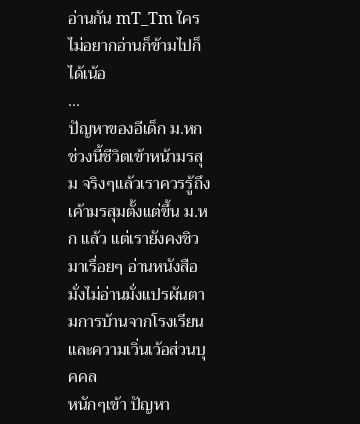อ่านกัน mT_Tm ใครไม่อยากอ่านก็ข้ามไปก็ได้เน้อ
...
ปัญหาของอีเด็ก ม.หก
ช่วงนี้ชีวิตเข้าหน้ามรสุม จริงๆแล้วเราควรรู้ถึงเค้ามรสุมตั้งแต่ขึ้น ม.หก แล้ว แต่เรายังคงชิวมาเรื่อยๆ อ่านหนังสือมั่งไม่อ่านมั่งแปรผันตามการบ้านจากโรงเรียนและความเวิ่นเว้อส่วนบุคคล
หนักๆเข้า ปัญหา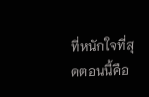ที่หนักใจที่สุดตอนนี้คือ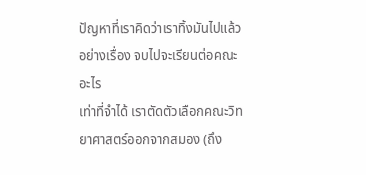ปัญหาที่เราคิดว่าเราทิ้งมันไปแล้ว อย่างเรื่อง จบไปจะเรียนต่อคณะอะไร
เท่าที่จำได้ เราตัดตัวเลือกคณะวิทยาศาสตร์ออกจากสมอง (ถึง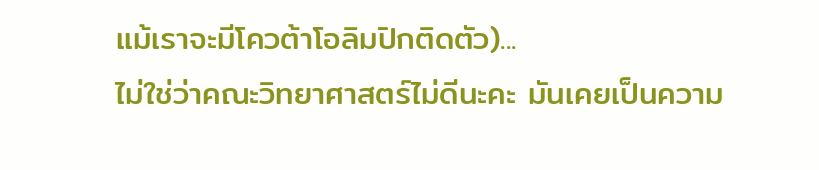แม้เราจะมีโควต้าโอลิมปิกติดตัว)...
ไม่ใช่ว่าคณะวิทยาศาสตร์ไม่ดีนะคะ มันเคยเป็นความ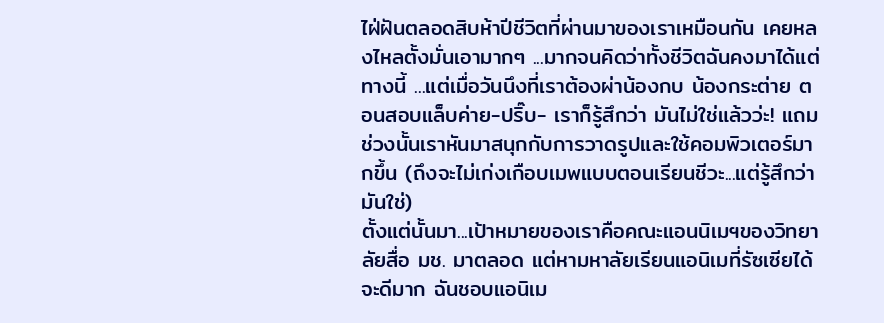ไฝ่ฝันตลอดสิบห้าปีชีวิตที่ผ่านมาของเราเหมือนกัน เคยหลงไหลตั้งมั่นเอามากๆ ...มากจนคิดว่าทั้งชีวิตฉันคงมาได้แต่ทางนี้ ...แต่เมื่อวันนึงที่เราต้องผ่าน้องกบ น้องกระต่าย ตอนสอบแล็บค่าย-ปริ๊บ- เราก็รู้สึกว่า มันไม่ใช่แล้วว่ะ! แถมช่วงนั้นเราหันมาสนุกกับการวาดรูปและใช้คอมพิวเตอร์มากขึ้น (ถึงจะไม่เก่งเกือบเมพแบบตอนเรียนชีวะ...แต่รู้สึกว่ามันใช่)
ตั้งแต่นั้นมา...เป้าหมายของเราคือคณะแอนนิเมฯของวิทยาลัยสื่อ มช. มาตลอด แต่หามหาลัยเรียนแอนิเมที่รัซเซียได้จะดีมาก ฉันชอบแอนิเม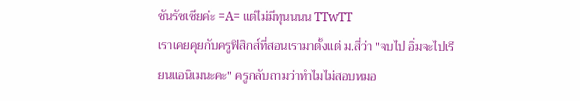ชันรัซเซียค่ะ =A= แต่ไม่มีทุนนนน TTwTT
เราเคยคุยกับครูฟิสิกส์ที่สอนเรามาตั้งแต่ ม.สี่ว่า "จบไป อิ่มจะไปเรียนแอนิเมนะคะ" ครูกลับถามว่าทำไมไม่สอบหมอ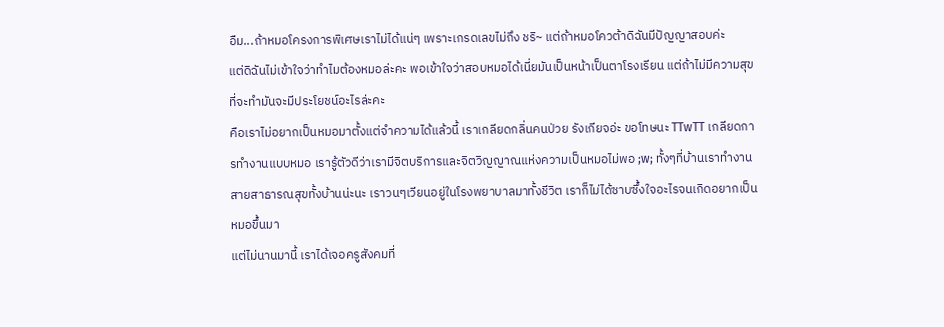อืม...ถ้าหมอโครงการพิเศษเราไม่ได้แน่ๆ เพราะเกรดเลขไม่ถึง ชริ~ แต่ถ้าหมอโควต้าดิฉันมีปัญญาสอบค่ะ
แต่ดิฉันไม่เข้าใจว่าทำไมต้องหมอล่ะคะ พอเข้าใจว่าสอบหมอได้เนี่ยมันเป็นหน้าเป็นตาโรงเรียน แต่ถ้าไม่มีความสุขที่จะทำมันจะมีประโยชน์อะไรล่ะคะ
คือเราไม่อยากเป็นหมอมาตั้งแต่จำความได้แล้วนี้ เราเกลียดกลิ่นคนป่วย รังเกียจอ่ะ ขอโทษนะ TTwTT เกลียดการทำงานแบบหมอ เรารู้ตัวดีว่าเรามีจิตบริการและจิตวิญญาณแห่งความเป็นหมอไม่พอ ;w; ทั้งๆที่บ้านเราทำงานสายสาธารณสุขทั้งบ้านน่ะนะ เราวนๆเวียนอยู่ในโรงพยาบาลมาทั้งชีวิต เราก็ไม่ได้ซาบซึ้งใจอะไรจนเกิดอยากเป็นหมอขึ้นมา
แต่ไม่นานมานี้ เราได้เจอครูสังคมที่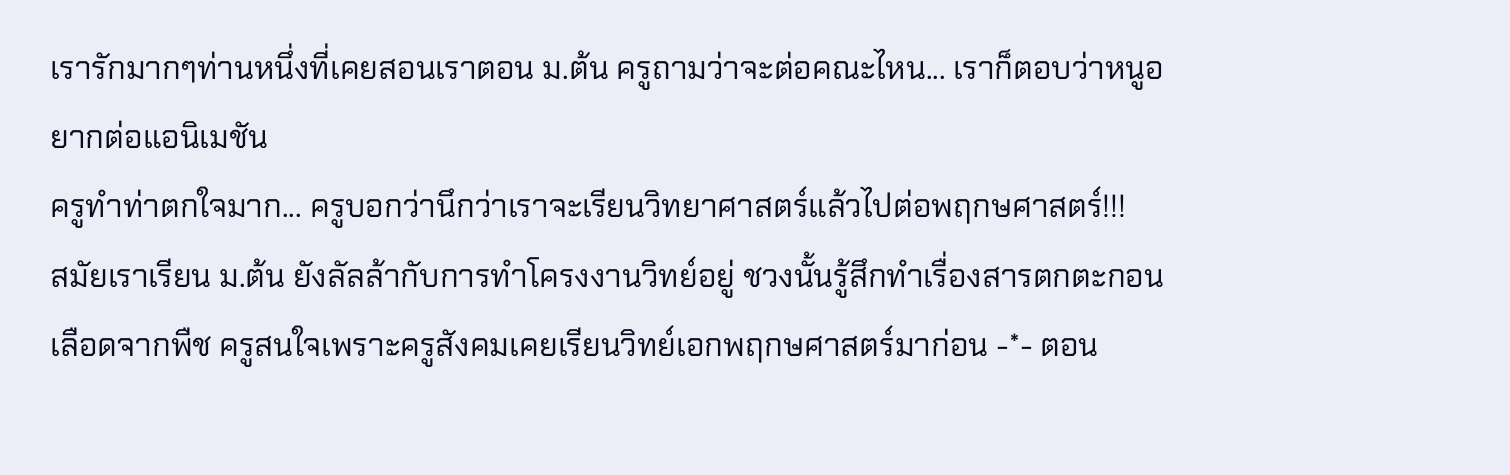เรารักมากๆท่านหนึ่งที่เคยสอนเราตอน ม.ต้น ครูถามว่าจะต่อคณะไหน... เราก็ตอบว่าหนูอยากต่อแอนิเมชัน
ครูทำท่าตกใจมาก... ครูบอกว่านึกว่าเราจะเรียนวิทยาศาสตร์แล้วไปต่อพฤกษศาสตร์!!!
สมัยเราเรียน ม.ต้น ยังลัลล้ากับการทำโครงงานวิทย์อยู่ ชวงนั้นรู้สึกทำเรื่องสารตกตะกอนเลือดจากพืช ครูสนใจเพราะครูสังคมเคยเรียนวิทย์เอกพฤกษศาสตร์มาก่อน -*- ตอน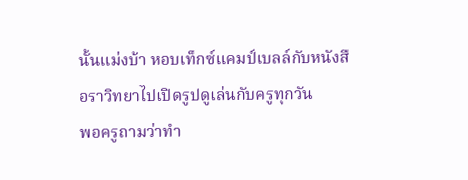นั้นแม่งบ้า หอบเท็กซ์แคมป์เบลล์กับหนังสือราวิทยาไปเปิดรูปดูเล่นกับครูทุกวัน
พอครูถามว่าทำ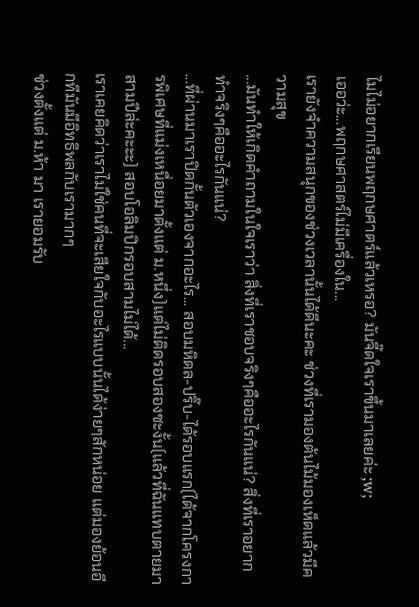ไมไม่อยากเรียนพฤกษศาตร์แล้วเหรอ? มันจี๊ดใจเราขึ้นมาเลยค่ะ ;w;
เออว่ะ...พฤกษศาสตร์ไม่มีเครื่องใน...
เรายังจำความสนุกของช่วงเวลานั้นได้ดีนะคะ ช่วงที่เรามองต้นไม้มองเห็ดแล้วมีความสุข
...มันทำให้เกิดคำถามในใจเราว่า สิ่งที่เราชอบจริงๆคืออะไรกันแน่? สิ่งที่เราอยากทำจริงๆคืออะไรกันแน่?
...ที่ผ่านมาเราปิดกั้นตัวเองจากอะไร... สอบมหิดล-ปริ๊บ-ได้รอบแรก(ได้จากโครงการพิเศษที่แม่งเหนื่อยมาตั้งแต่ ม.หนึ่ง)แต่ไม่ติดรอบสองซะงั้น(แล้วที่ฉันแทบตายมาสามปีล่ะคะะะ) สอบโอลิมปิกรอบสามไม่ได้...
เราเคยคิดว่าเราไม่ใช่คนที่จะเสียใจกับอะไรแบบนั้นได้ง่ายๆสักหน่อย แต่มองย้อนอีกทีมันมีอิทธิพลกับเรามากๆ
ช่วงตั้งแต่ ม.ห้า มา เรายอมรับ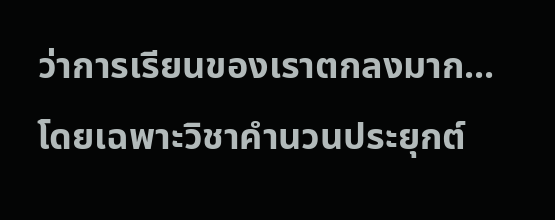ว่าการเรียนของเราตกลงมาก... โดยเฉพาะวิชาคำนวนประยุกต์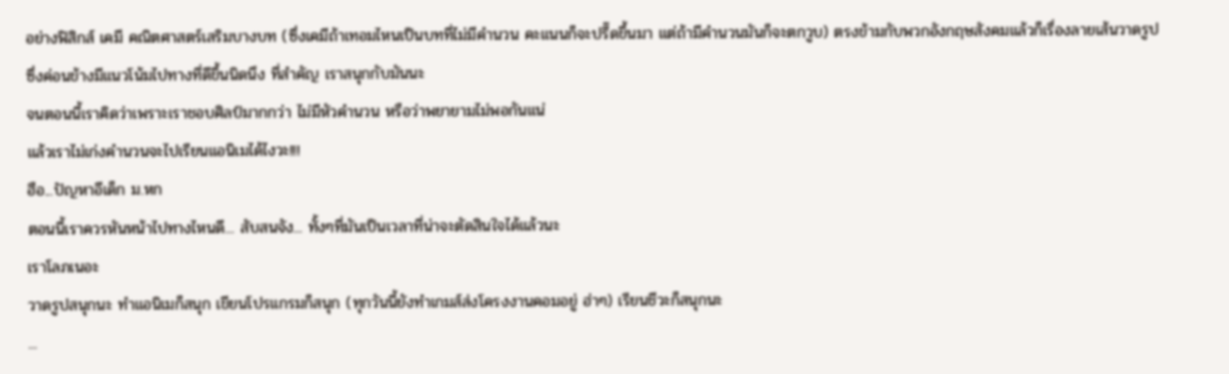อย่างฟิสิกส์ เคมี คณิตศาสตร์เสริมบางบท (ซึ่งเคมีถ้าเทอมไหนเป็นบทที่ไม่มีคำนวน คะแนนก็จะปรี๊ดขึ้นมา แต่ถ้ามีคำนวนมันก็จะตกวูบ) ตรงข้ามกับพวกอังกฤษสังคมแล้วก็เรื่องลายเส้นวาดรูป ซึ่งค่อนข้างมีแนวโน้มไปทางที่ดีขึ้นนิดนึง ที่สำคัญ เราสนุกกับมันนะ
จนตอนนี้เราคิดว่าเพราะเราชอบศิลป์มากกว่า ไม่มีหัวคำนวน หรือว่าพยายามไม่พอกันแน่
แล้วเราไม่เก่งคำนวนจะไปเรียนแอนิเมได้ไงวะ!!!
ฮือ...ปัญหาอีเด็ก ม.หก
ตอนนี้เราควรหันหน้าไปทางไหนดี... สับสนจัง... ทั้งๆที่มันเป็นเวลาที่น่าจะตัดสินใจได้แล้วนะ
เราโลภเนอะ
วาดรูปสนุกนะ ทำแอนิเมก็สนุก เขียนโปรแกรมก็สนุก (ทุกวันนี้ยังทำเกมส์ส่งโครงงานคอมอยู่ ฮ่าๆ) เรียนชีวะก็สนุกนะ
...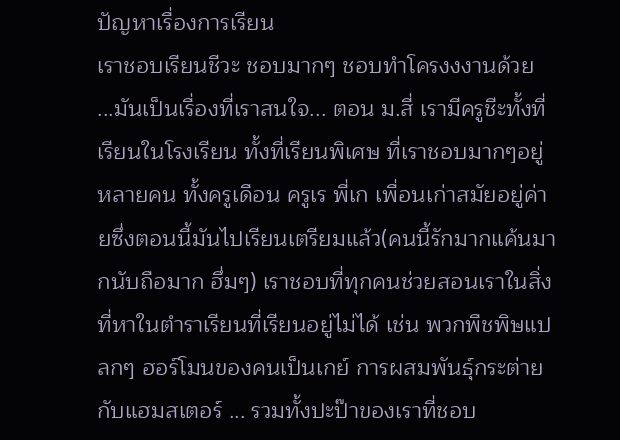ปัญหาเรื่องการเรียน
เราชอบเรียนชีวะ ชอบมากๆ ชอบทำโครงงงานด้วย
...มันเป็นเรื่องที่เราสนใจ... ตอน ม.สี่ เรามีครูชีะทั้งที่เรียนในโรงเรียน ทั้งที่เรียนพิเศษ ที่เราชอบมากๆอยู่หลายคน ทั้งครูเดือน ครูเร พี่เก เพื่อนเก่าสมัยอยู่ค่ายซึ่งตอนนี้มันไปเรียนเตรียมแล้ว(คนนี้รักมากแค้นมากนับถือมาก ฮึ่มๆ) เราชอบที่ทุกคนช่วยสอนเราในสิ่งที่หาในตำราเรียนที่เรียนอยู่ไม่ได้ เช่น พวกพืชพิษแปลกๆ ฮอร์โมนของคนเป็นเกย์ การผสมพันธุ์กระต่ายกับแฮมสเตอร์ ... รวมทั้งปะป๊าของเราที่ชอบ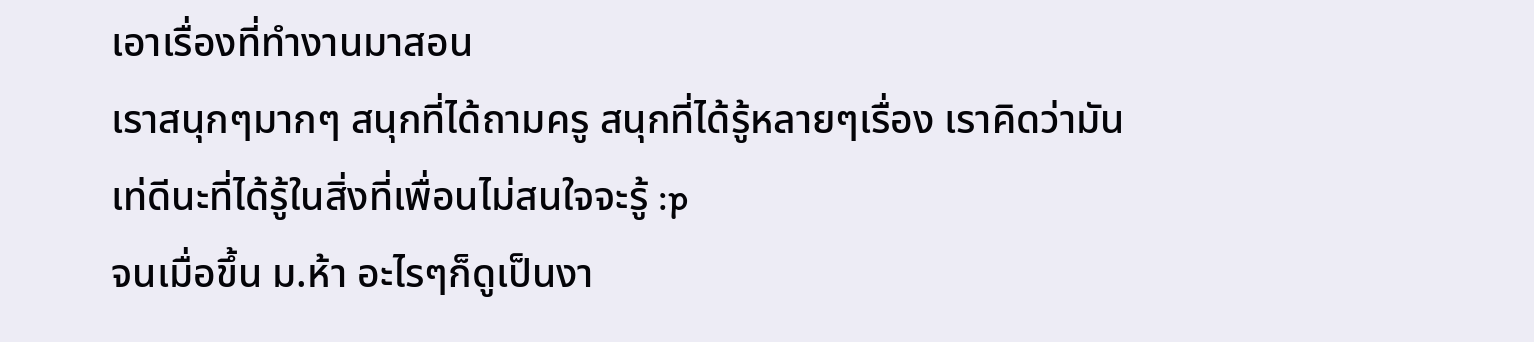เอาเรื่องที่ทำงานมาสอน
เราสนุกๆมากๆ สนุกที่ได้ถามครู สนุกที่ได้รู้หลายๆเรื่อง เราคิดว่ามันเท่ดีนะที่ได้รู้ในสิ่งที่เพื่อนไม่สนใจจะรู้ :p
จนเมื่อขึ้น ม.ห้า อะไรๆก็ดูเป็นงา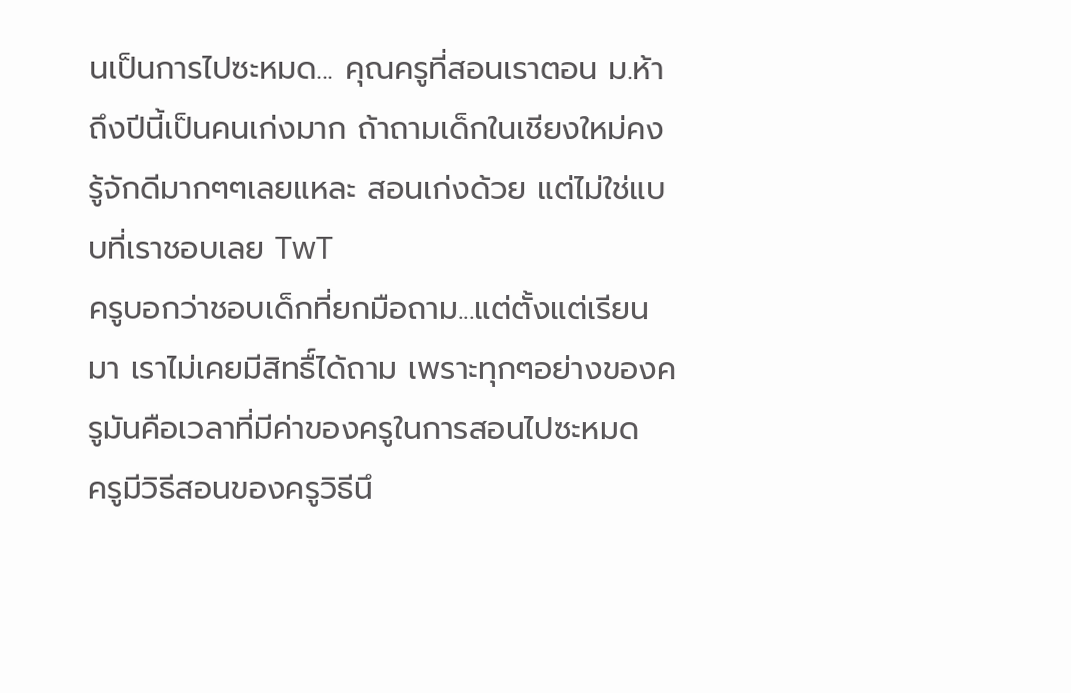นเป็นการไปซะหมด... คุณครูที่สอนเราตอน ม.ห้า ถึงปีนี้เป็นคนเก่งมาก ถ้าถามเด็กในเชียงใหม่คงรู้จักดีมากๆๆเลยแหละ สอนเก่งด้วย แต่ไม่ใช่แบบที่เราชอบเลย TwT
ครูบอกว่าชอบเด็กที่ยกมือถาม...แต่ตั้งแต่เรียนมา เราไม่เคยมีสิทธื์ได้ถาม เพราะทุกๆอย่างของครูมันคือเวลาที่มีค่าของครูในการสอนไปซะหมด
ครูมีวิธีสอนของครูวิธีนึ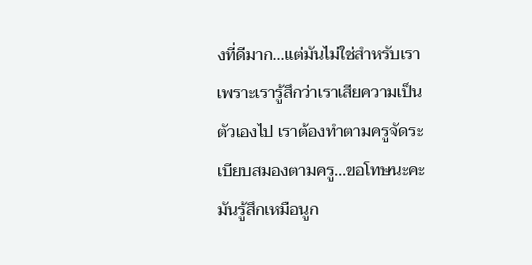งที่ดีมาก...แต่มันไม่ใช่สำหรับเรา เพราะเรารู้สึกว่าเราเสียความเป็นตัวเองไป เราต้องทำตามครูจัดระเบียบสมองตามครู...ขอโทษนะคะ มันรู้สึกเหมือนูก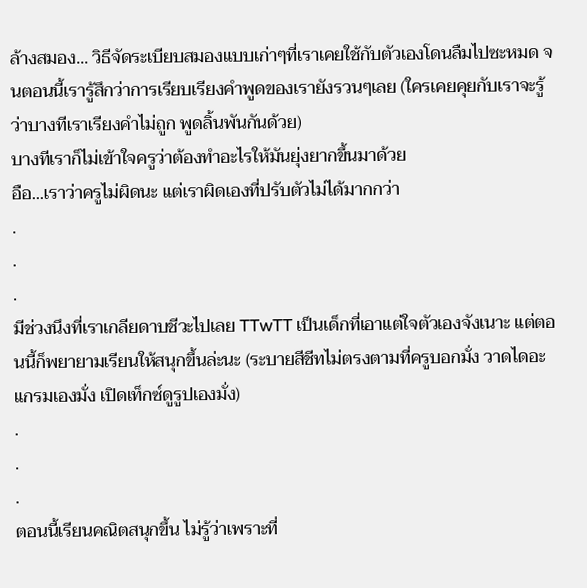ล้างสมอง... วิธีจัดระเบียบสมองแบบเก่าๆที่เราเคยใช้กับตัวเองโดนลืมไปซะหมด จนตอนนี้เรารู้สึกว่าการเรียบเรียงคำพูดของเรายังรวนๆเลย (ใครเคยคุยกับเราจะรู้ว่าบางทีเราเรียงคำไม่ถูก พูดลิ้นพันกันด้วย)
บางทีเราก็ไม่เข้าใจครูว่าต้องทำอะไรให้มันยุ่งยากขึ้นมาด้วย
อือ...เราว่าครูไม่ผิดนะ แต่เราผิดเองที่ปรับตัวไม่ได้มากกว่า
.
.
.
มีช่วงนึงที่เราเกลียดาบชีวะไปเลย TTwTT เป็นเด็กที่เอาแต่ใจตัวเองจังเนาะ แต่ตอนนี้ก็พยายามเรียนให้สนุกขึ้นล่ะนะ (ระบายสีชีทไม่ตรงตามที่ครูบอกมั่ง วาดไดอะแกรมเองมั่ง เปิดเท็กซ์ดูรูปเองมั่ง)
.
.
.
ตอนนี้เรียนคณิตสนุกขึ้น ไม่รู้ว่าเพราะที่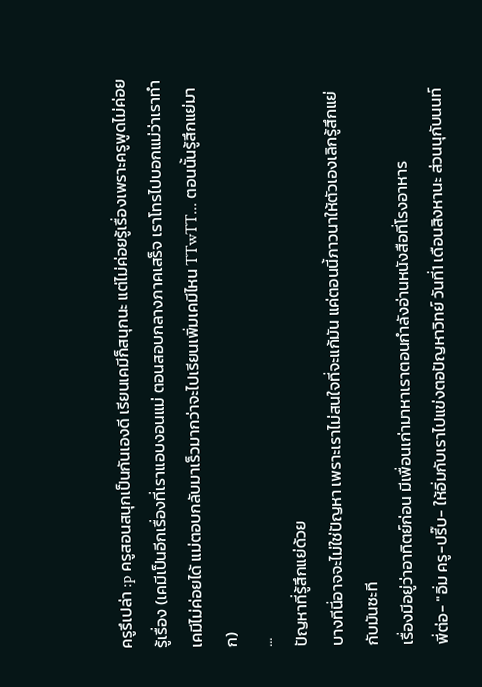ครูรึเปล่า :p ครูสอนสนุกเป็นกันเองดี เรียนเคมีก็สนุกนะ แต่ไม่ค่อยรู้เรื่องเพราะครูพูดไม่ค่อยรู้เรื่อง (เคมีเป็นอีกเรื่องที่เราแอบงอนแม่ ตอนสอบกลางภาคเสร็จ เราโทรไปบอกแม่ว่าเราทำเคมีไม่ค่อยได้ แม่ตอบกลับมาเร็วมากว่าจะไปเรียนเพิ่มเคมีไหน TTwTT... ตอนนั้นรู้สึกแย่มาก)
...
ปัญหาที่รู้สึกแย่ด้วย
บางทีนี่อาจจะไม่ใช่ปัญหา เพราะเราไม่สนใจที่จะแก้มัน แค่ตอนนี้ภาวนาให้ตัวเองเลิกรู้สึกแย่กับมันซะที
เรื่องมีอยู่ว่าอาทิตย์ก่อน มีเพื่อนเก่ามาหาเราตอนกำลังอ่านหนังสือที่โรงอาหาร
พี่ต่อ- "อิ่ม ครู-ปรี๊บ- ให้อิ่มกับเราไปแข่งตอปัญหาวิทย์ วันที่1 เดือนสิงหานะ ส่วนนุกับนนท์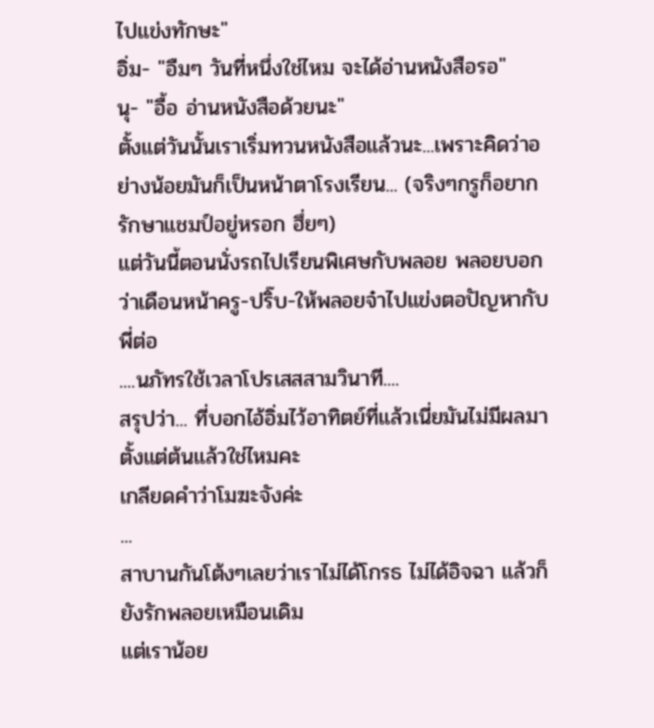ไปแข่งทักษะ"
อิ่ม- "อืมๆ วันที่หนึ่งใช่ไหม จะได้อ่านหนังสือรอ"
นุ- "อื้อ อ่านหนังสือด้วยนะ"
ตั้งแต่วันนั้นเราเริ่มทวนหนังสือแล้วนะ...เพราะคิดว่าอย่างน้อยมันก็เป็นหน้าตาโรงเรียน... (จริงๆกรูก็อยากรักษาแชมป์อยู่หรอก ฮึ่ยๆ)
แต่วันนี้ตอนนั่งรถไปเรียนพิเศษกับพลอย พลอยบอกว่าเดือนหน้าครู-ปริ๊บ-ให้พลอยจ๋าไปแข่งตอปัญหากับพี่ต่อ
....นภัทรใช้เวลาโปรเสสสามวินาที....
สรุปว่า... ที่บอกไอ้อิ่มไว้อาทิตย์ที่แล้วเนี่ยมันไม่มีผลมาตั้งแต่ต้นแล้วใช่ไหมคะ
เกลียดคำว่าโมฆะจังค่ะ
...
สาบานกันโต้งๆเลยว่าเราไม่ได้โกรธ ไม่ได้อิจฉา แล้วก็ยังรักพลอยเหมือนเดิม
แต่เราน้อย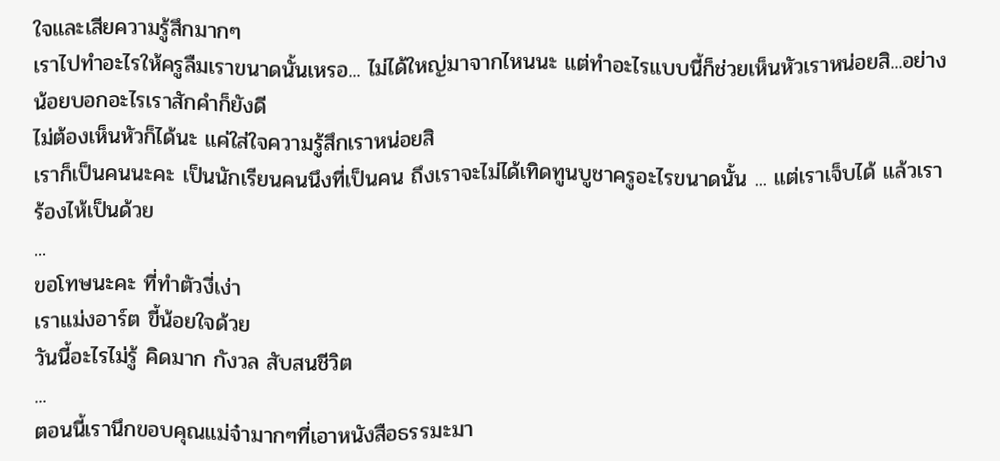ใจและเสียความรู้สึกมากๆ
เราไปทำอะไรให้ครูลืมเราขนาดนั้นเหรอ... ไม่ได้ใหญ่มาจากไหนนะ แต่ทำอะไรแบบนี้ก็ช่วยเห็นหัวเราหน่อยสิ...อย่างน้อยบอกอะไรเราสักคำก็ยังดี
ไม่ต้องเห็นหัวก็ได้นะ แค่ใส่ใจความรู้สึกเราหน่อยสิ
เราก็เป็นคนนะคะ เป็นนักเรียนคนนึงที่เป็นคน ถึงเราจะไม่ได้เทิดทูนบูชาครูอะไรขนาดนั้น ... แต่เราเจ็บได้ แล้วเราร้องไห้เป็นด้วย
...
ขอโทษนะคะ ที่ทำตัวงี่เง่า
เราแม่งอาร์ต ขี้น้อยใจด้วย
วันนี้อะไรไม่รู้ คิดมาก กังวล สับสนชีวิต
...
ตอนนี้เรานึกขอบคุณแม่จ๋ามากๆที่เอาหนังสือธรรมะมา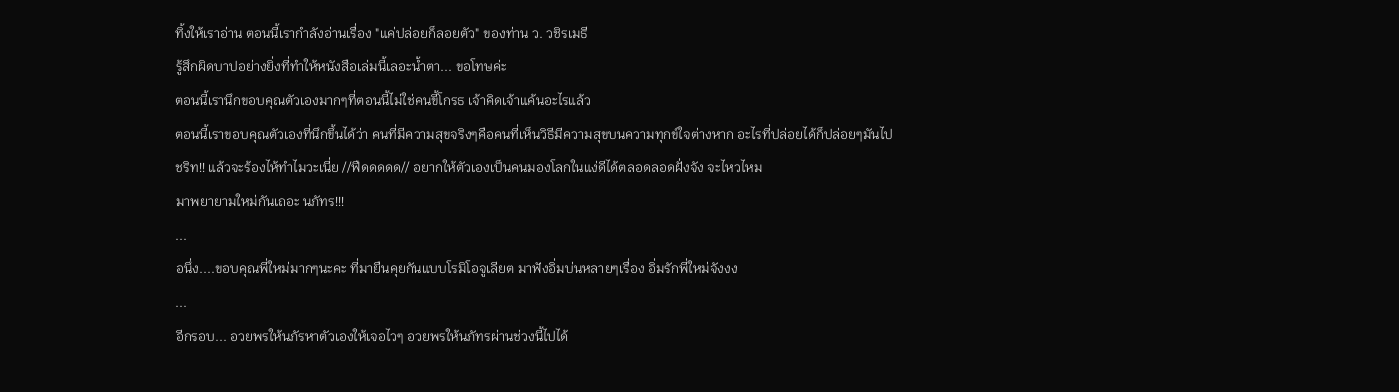ทิ้งให้เราอ่าน ตอนนี้เรากำลังอ่านเรื่อง "แค่ปล่อยก็ลอยตัว" ของท่าน ว. วชิรเมธี
รู้สึกผิดบาปอย่างยิ่งที่ทำให้หนังสือเล่มนี้เลอะน้ำตา... ขอโทษค่ะ
ตอนนี้เรานึกขอบคุณตัวเองมากๆที่ตอนนี้ไม่ใช่คนขี้โกรธ เจ้าคิดเจ้าแค้นอะไรแล้ว
ตอนนี้เราขอบคุณตัวเองที่นึกขึ้นได้ว่า คนที่มีความสุขจริงๆคือคนที่เห็นวิธีมีความสุขบนความทุกข์ใจต่างหาก อะไรที่ปล่อยได้ก็ปล่อยๆมันไป
ชริท!! แล้วจะร้องไห้ทำไมวะเนี่ย //ฟืดดดดด// อยากให้ตัวเองเป็นคนมองโลกในแง่ดีได้ตลอดลอดฝั่งจัง จะไหวไหม
มาพยายามใหม่กันเถอะ นภัทร!!!
...
อนึ่ง....ขอบคุณพี่ใหม่มากๆนะคะ ที่มายืนคุยกันแบบโรมิโอจูเลียต มาฟังอิ่มบ่นหลายๆเรื่อง อิ่มรักพี่ใหม่จังงง
...
อีกรอบ... อวยพรให้นภัรหาตัวเองให้เจอไวๆ อวยพรให้นภัทรผ่านช่วงนี้ไปได้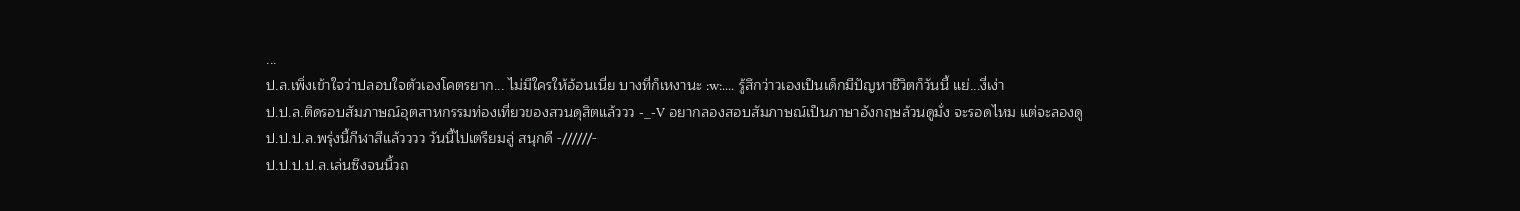...
ป.ล.เพิ่งเข้าใจว่าปลอบใจตัวเองโคตรยาก... ไม่มีใครให้อ้อนเนี่ย บางที่ก็เหงานะ :w:.... รู้สึกว่าวเองเป็นเด็กมีปัญหาชีวิตก็วันนี้ แย่...งี่เง่า
ป.ป.ล.ติดรอบสัมภาษณ์อุตสาหกรรมท่องเที่ยวของสวนดุสิตแล้ววว -_-V อยากลองสอบสัมภาษณ์เป็นภาษาอังกฤษล้วนดูมั่ง จะรอดไหม แต่จะลองดู
ป.ป.ป.ล.พรุ่งนี้กีฬาสีแล้วววว วันนี้ไปเตรียมลู่ สนุกดี -//////-
ป.ป.ป.ป.ล.เล่นซึงจนนิ้วถ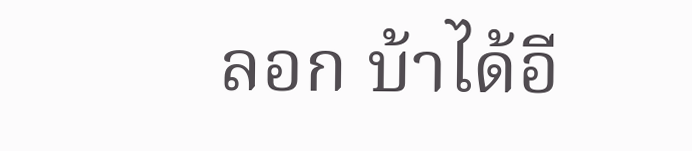ลอก บ้าได้อี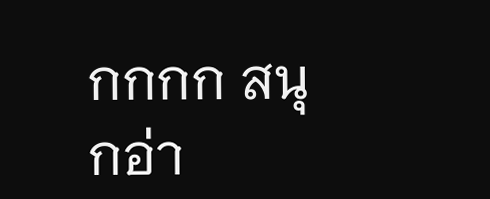กกกก สนุกอ่า